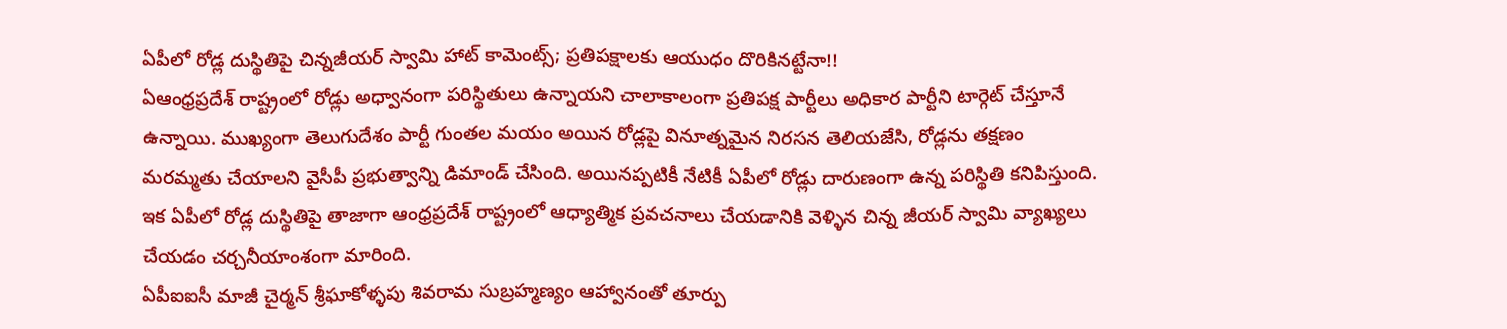ఏపీలో రోడ్ల దుస్థితిపై చిన్నజీయర్ స్వామి హాట్ కామెంట్స్; ప్రతిపక్షాలకు ఆయుధం దొరికినట్టేనా!!
ఏఆంధ్రప్రదేశ్ రాష్ట్రంలో రోడ్లు అధ్వానంగా పరిస్థితులు ఉన్నాయని చాలాకాలంగా ప్రతిపక్ష పార్టీలు అధికార పార్టీని టార్గెట్ చేస్తూనే ఉన్నాయి. ముఖ్యంగా తెలుగుదేశం పార్టీ గుంతల మయం అయిన రోడ్లపై వినూత్నమైన నిరసన తెలియజేసి, రోడ్లను తక్షణం మరమ్మతు చేయాలని వైసీపీ ప్రభుత్వాన్ని డిమాండ్ చేసింది. అయినప్పటికీ నేటికీ ఏపీలో రోడ్లు దారుణంగా ఉన్న పరిస్థితి కనిపిస్తుంది. ఇక ఏపీలో రోడ్ల దుస్థితిపై తాజాగా ఆంధ్రప్రదేశ్ రాష్ట్రంలో ఆధ్యాత్మిక ప్రవచనాలు చేయడానికి వెళ్ళిన చిన్న జీయర్ స్వామి వ్యాఖ్యలు చేయడం చర్చనీయాంశంగా మారింది.
ఏపీఐఐసీ మాజీ చైర్మన్ శ్రీఘాకోళ్ళపు శివరామ సుబ్రహ్మణ్యం ఆహ్వానంతో తూర్పు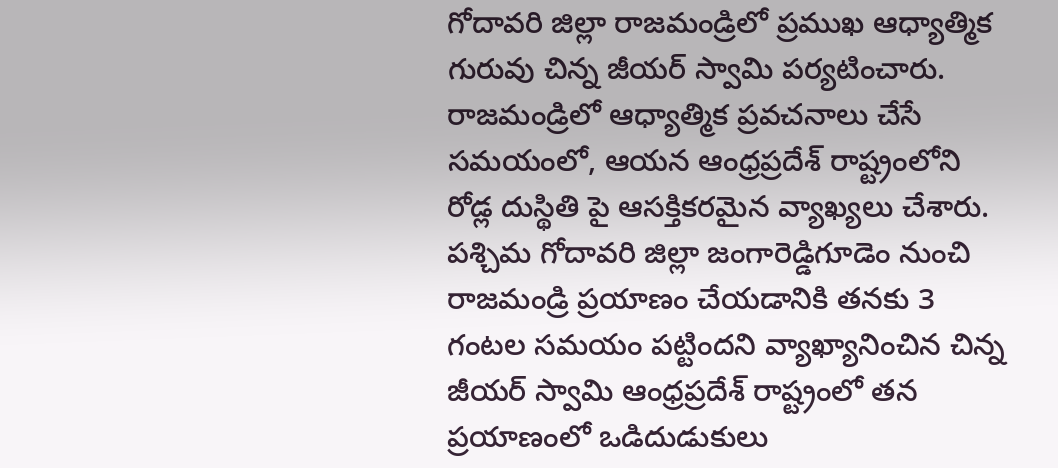గోదావరి జిల్లా రాజమండ్రిలో ప్రముఖ ఆధ్యాత్మిక గురువు చిన్న జీయర్ స్వామి పర్యటించారు. రాజమండ్రిలో ఆధ్యాత్మిక ప్రవచనాలు చేసే సమయంలో, ఆయన ఆంధ్రప్రదేశ్ రాష్ట్రంలోని రోడ్ల దుస్థితి పై ఆసక్తికరమైన వ్యాఖ్యలు చేశారు. పశ్చిమ గోదావరి జిల్లా జంగారెడ్డిగూడెం నుంచి రాజమండ్రి ప్రయాణం చేయడానికి తనకు 3 గంటల సమయం పట్టిందని వ్యాఖ్యానించిన చిన్న జీయర్ స్వామి ఆంధ్రప్రదేశ్ రాష్ట్రంలో తన ప్రయాణంలో ఒడిదుడుకులు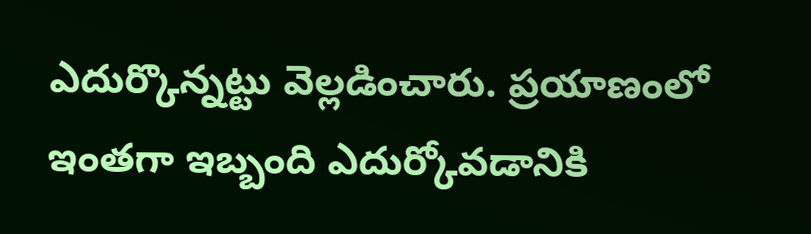ఎదుర్కొన్నట్టు వెల్లడించారు. ప్రయాణంలో ఇంతగా ఇబ్బంది ఎదుర్కోవడానికి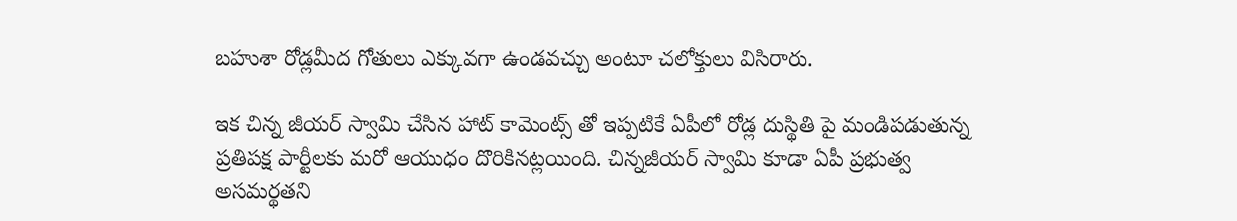బహుశా రోడ్లమీద గోతులు ఎక్కువగా ఉండవచ్చు అంటూ చలోక్తులు విసిరారు.

ఇక చిన్న జీయర్ స్వామి చేసిన హాట్ కామెంట్స్ తో ఇప్పటికే ఏపీలో రోడ్ల దుస్థితి పై మండిపడుతున్న ప్రతిపక్ష పార్టీలకు మరో ఆయుధం దొరికినట్లయింది. చిన్నజీయర్ స్వామి కూడా ఏపీ ప్రభుత్వ అసమర్థతని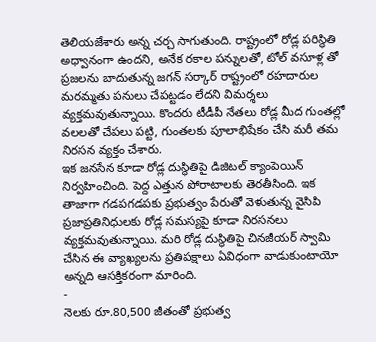తెలియజేశారు అన్న చర్చ సాగుతుంది. రాష్ట్రంలో రోడ్ల పరిస్థితి అధ్వానంగా ఉందని, అనేక రకాల పన్నులతో, టోల్ వసూళ్ల తో ప్రజలను బాదుతున్న జగన్ సర్కార్ రాష్ట్రంలో రహదారుల మరమ్మతు పనులు చేపట్టడం లేదని విమర్శలు వ్యక్తమవుతున్నాయి. కొందరు టీడీపీ నేతలు రోడ్ల మీద గుంతల్లో వలలతో చేపలు పట్టి, గుంతలకు పూలాభిషేకం చేసి మరీ తమ నిరసన వ్యక్తం చేశారు.
ఇక జనసేన కూడా రోడ్ల దుస్థితిపై డిజిటల్ క్యాంపెయిన్ నిర్వహించింది. పెద్ద ఎత్తున పోరాటాలకు తెరతీసింది. ఇక తాజాగా గడపగడపకు ప్రభుత్వం పేరుతో వెళుతున్న వైసిపి ప్రజాప్రతినిధులకు రోడ్ల సమస్యపై కూడా నిరసనలు వ్యక్తమవుతున్నాయి. మరి రోడ్ల దుస్థితిపై చినజీయర్ స్వామి చేసిన ఈ వ్యాఖ్యలను ప్రతిపక్షాలు ఏవిధంగా వాడుకుంటాయో అన్నది ఆసక్తికరంగా మారింది.
-
నెలకు రూ.80,500 జీతంతో ప్రభుత్వ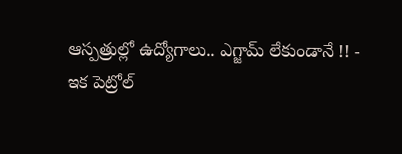ఆస్పత్రుల్లో ఉద్యోగాలు.. ఎగ్జామ్ లేకుండానే !! -
ఇక పెట్రోల్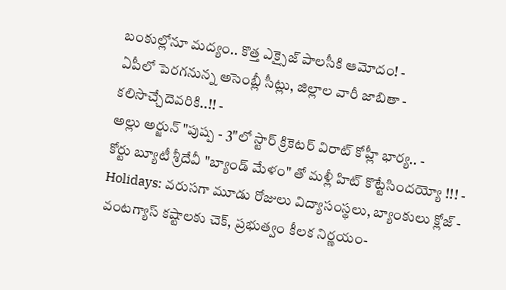బంకుల్లోనూ మద్యం.. కొత్త ఎక్సైజ్ పాలసీకి ఆమోదం! -
ఏపీలో పెరగనున్న అసెంబ్లీ సీట్లు, జిల్లాల వారీ జాబితా - కలిసొచ్చేదెవరికి..!! -
అల్లు అర్జున్ "పుష్ప - 3"లో స్టార్ క్రికెటర్ విరాట్ కోహ్లీ భార్య.. -
కోర్టు బ్యూటీ శ్రీదేవీ "బ్యాండ్ మేళం" తో మళ్లీ హిట్ కొట్టేసిందయ్యో !!! -
Holidays: వరుసగా మూడు రోజులు విద్యాసంస్థలు, బ్యాంకులు క్లోజ్ -
వంటగ్యాస్ కష్టాలకు చెక్, ప్రభుత్వం కీలక నిర్ణయం-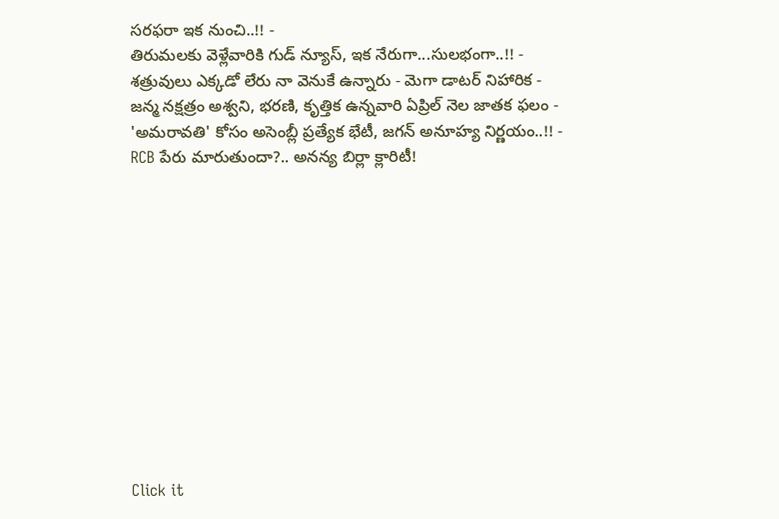సరఫరా ఇక నుంచి..!! -
తిరుమలకు వెళ్లేవారికి గుడ్ న్యూస్, ఇక నేరుగా...సులభంగా..!! -
శత్రువులు ఎక్కడో లేరు నా వెనుకే ఉన్నారు - మెగా డాటర్ నిహారిక -
జన్మ నక్షత్రం అశ్వని, భరణి, కృత్తిక ఉన్నవారి ఏప్రిల్ నెల జాతక ఫలం -
'అమరావతి' కోసం అసెంబ్లీ ప్రత్యేక భేటీ, జగన్ అనూహ్య నిర్ణయం..!! -
RCB పేరు మారుతుందా?.. అనన్య బిర్లా క్లారిటీ!












Click it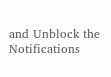and Unblock the Notifications